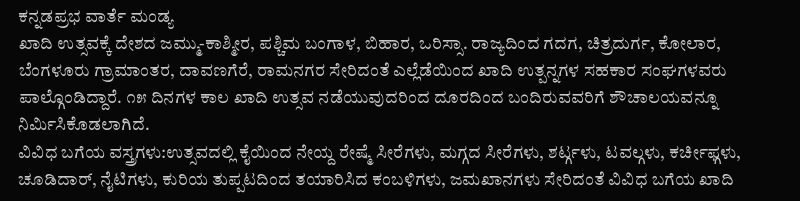ಕನ್ನಡಪ್ರಭ ವಾರ್ತೆ ಮಂಡ್ಯ
ಖಾದಿ ಉತ್ಸವಕ್ಕೆ ದೇಶದ ಜಮ್ಮು-ಕಾಶ್ಮೀರ, ಪಶ್ಚಿಮ ಬಂಗಾಳ, ಬಿಹಾರ, ಒರಿಸ್ಸಾ. ರಾಜ್ಯದಿಂದ ಗದಗ, ಚಿತ್ರದುರ್ಗ, ಕೋಲಾರ, ಬೆಂಗಳೂರು ಗ್ರಾಮಾಂತರ, ದಾವಣಗೆರೆ, ರಾಮನಗರ ಸೇರಿದಂತೆ ಎಲ್ಲೆಡೆಯಿಂದ ಖಾದಿ ಉತ್ಪನ್ನಗಳ ಸಹಕಾರ ಸಂಘಗಳವರು ಪಾಲ್ಗೊಂಡಿದ್ದಾರೆ. ೧೫ ದಿನಗಳ ಕಾಲ ಖಾದಿ ಉತ್ಸವ ನಡೆಯುವುದರಿಂದ ದೂರದಿಂದ ಬಂದಿರುವವರಿಗೆ ಶೌಚಾಲಯವನ್ನೂ ನಿರ್ಮಿಸಿಕೊಡಲಾಗಿದೆ.
ವಿವಿಧ ಬಗೆಯ ವಸ್ತ್ರಗಳು:ಉತ್ಸವದಲ್ಲಿ ಕೈಯಿಂದ ನೇಯ್ದ ರೇಷ್ಮೆ ಸೀರೆಗಳು, ಮಗ್ಗದ ಸೀರೆಗಳು, ಶರ್ಟ್ಗಳು, ಟವಲ್ಗಳು, ಕರ್ಚೀಫ್ಗಳು, ಚೂಡಿದಾರ್, ನೈಟಿಗಳು, ಕುರಿಯ ತುಪ್ಪಟದಿಂದ ತಯಾರಿಸಿದ ಕಂಬಳಿಗಳು, ಜಮಖಾನಗಳು ಸೇರಿದಂತೆ ವಿವಿಧ ಬಗೆಯ ಖಾದಿ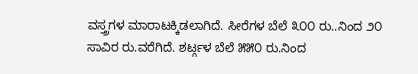ವಸ್ತ್ರಗಳ ಮಾರಾಟಕ್ಕಿಡಲಾಗಿದೆ. ಸೀರೆಗಳ ಬೆಲೆ ೩೦೦ ರು..ನಿಂದ ೨೦ ಸಾವಿರ ರು.ವರೆಗಿದೆ. ಶರ್ಟ್ಗಳ ಬೆಲೆ ೫೫೦ ರು.ನಿಂದ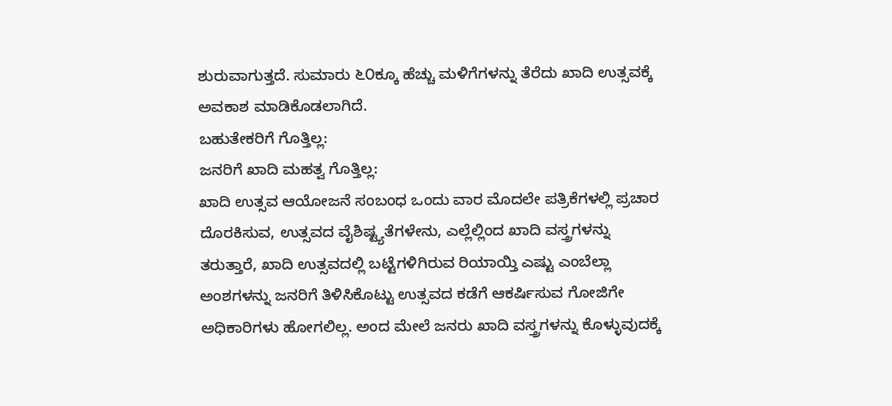ಶುರುವಾಗುತ್ತದೆ. ಸುಮಾರು ೬೦ಕ್ಕೂ ಹೆಚ್ಚು ಮಳಿಗೆಗಳನ್ನು ತೆರೆದು ಖಾದಿ ಉತ್ಸವಕ್ಕೆ ಅವಕಾಶ ಮಾಡಿಕೊಡಲಾಗಿದೆ.
ಬಹುತೇಕರಿಗೆ ಗೊತ್ತಿಲ್ಲ:
ಜನರಿಗೆ ಖಾದಿ ಮಹತ್ವ ಗೊತ್ತಿಲ್ಲ:
ಖಾದಿ ಉತ್ಸವ ಆಯೋಜನೆ ಸಂಬಂಧ ಒಂದು ವಾರ ಮೊದಲೇ ಪತ್ರಿಕೆಗಳಲ್ಲಿ ಪ್ರಚಾರ ದೊರಕಿಸುವ, ಉತ್ಸವದ ವೈಶಿಷ್ಟ್ಯತೆಗಳೇನು, ಎಲ್ಲೆಲ್ಲಿಂದ ಖಾದಿ ವಸ್ತ್ರಗಳನ್ನು ತರುತ್ತಾರೆ, ಖಾದಿ ಉತ್ಸವದಲ್ಲಿ ಬಟ್ಟೆಗಳಿಗಿರುವ ರಿಯಾಯ್ತಿ ಎಷ್ಟು ಎಂಬೆಲ್ಲಾ ಅಂಶಗಳನ್ನು ಜನರಿಗೆ ತಿಳಿಸಿಕೊಟ್ಟು ಉತ್ಸವದ ಕಡೆಗೆ ಆಕರ್ಷಿಸುವ ಗೋಜಿಗೇ ಅಧಿಕಾರಿಗಳು ಹೋಗಲಿಲ್ಲ. ಅಂದ ಮೇಲೆ ಜನರು ಖಾದಿ ವಸ್ತ್ರಗಳನ್ನು ಕೊಳ್ಳುವುದಕ್ಕೆ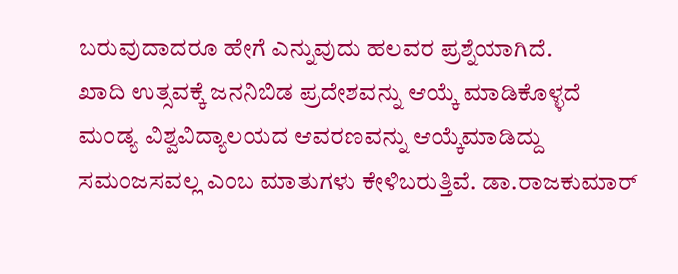ಬರುವುದಾದರೂ ಹೇಗೆ ಎನ್ನುವುದು ಹಲವರ ಪ್ರಶ್ನೆಯಾಗಿದೆ.
ಖಾದಿ ಉತ್ಸವಕ್ಕೆ ಜನನಿಬಿಡ ಪ್ರದೇಶವನ್ನು ಆಯ್ಕೆ ಮಾಡಿಕೊಳ್ಳದೆ ಮಂಡ್ಯ ವಿಶ್ವವಿದ್ಯಾಲಯದ ಆವರಣವನ್ನು ಆಯ್ಕೆಮಾಡಿದ್ದು ಸಮಂಜಸವಲ್ಲ ಎಂಬ ಮಾತುಗಳು ಕೇಳಿಬರುತ್ತಿವೆ. ಡಾ.ರಾಜಕುಮಾರ್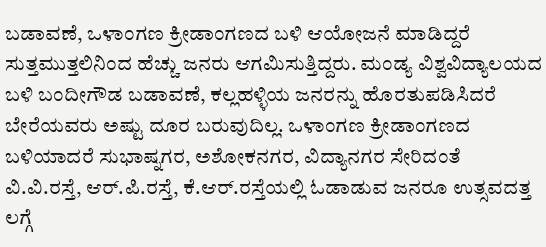ಬಡಾವಣೆ, ಒಳಾಂಗಣ ಕ್ರೀಡಾಂಗಣದ ಬಳಿ ಆಯೋಜನೆ ಮಾಡಿದ್ದರೆ ಸುತ್ತಮುತ್ತಲಿನಿಂದ ಹೆಚ್ಚು ಜನರು ಆಗಮಿಸುತ್ತಿದ್ದರು. ಮಂಡ್ಯ ವಿಶ್ವವಿದ್ಯಾಲಯದ ಬಳಿ ಬಂದೀಗೌಡ ಬಡಾವಣೆ, ಕಲ್ಲಹಳ್ಳಿಯ ಜನರನ್ನು ಹೊರತುಪಡಿಸಿದರೆ ಬೇರೆಯವರು ಅಷ್ಟು ದೂರ ಬರುವುದಿಲ್ಲ. ಒಳಾಂಗಣ ಕ್ರೀಡಾಂಗಣದ ಬಳಿಯಾದರೆ ಸುಭಾಷ್ನಗರ, ಅಶೋಕನಗರ, ವಿದ್ಯಾನಗರ ಸೇರಿದಂತೆ ವಿ.ವಿ.ರಸ್ತೆ, ಆರ್.ಪಿ.ರಸ್ತೆ, ಕೆ.ಆರ್.ರಸ್ತೆಯಲ್ಲಿ ಓಡಾಡುವ ಜನರೂ ಉತ್ಸವದತ್ತ ಲಗ್ಗೆ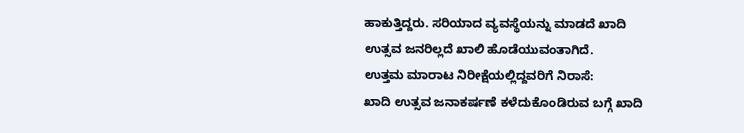ಹಾಕುತ್ತಿದ್ದರು. ಸರಿಯಾದ ವ್ಯವಸ್ಥೆಯನ್ನು ಮಾಡದೆ ಖಾದಿ ಉತ್ಸವ ಜನರಿಲ್ಲದೆ ಖಾಲಿ ಹೊಡೆಯುವಂತಾಗಿದೆ.
ಉತ್ತಮ ಮಾರಾಟ ನಿರೀಕ್ಷೆಯಲ್ಲಿದ್ದವರಿಗೆ ನಿರಾಸೆ:
ಖಾದಿ ಉತ್ಸವ ಜನಾಕರ್ಷಣೆ ಕಳೆದುಕೊಂಡಿರುವ ಬಗ್ಗೆ ಖಾದಿ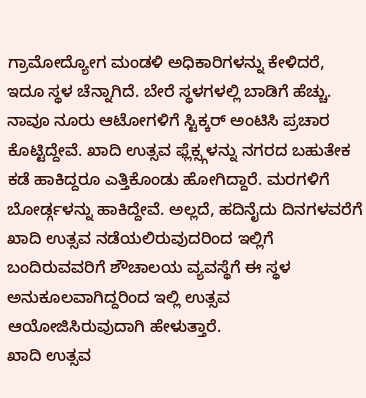ಗ್ರಾಮೋದ್ಯೋಗ ಮಂಡಳಿ ಅಧಿಕಾರಿಗಳನ್ನು ಕೇಳಿದರೆ, ಇದೂ ಸ್ಥಳ ಚೆನ್ನಾಗಿದೆ. ಬೇರೆ ಸ್ಥಳಗಳಲ್ಲಿ ಬಾಡಿಗೆ ಹೆಚ್ಚು. ನಾವೂ ನೂರು ಆಟೋಗಳಿಗೆ ಸ್ಟಿಕ್ಕರ್ ಅಂಟಿಸಿ ಪ್ರಚಾರ ಕೊಟ್ಟಿದ್ದೇವೆ. ಖಾದಿ ಉತ್ಸವ ಫ್ಲೆಕ್ಸ್ಗಳನ್ನು ನಗರದ ಬಹುತೇಕ ಕಡೆ ಹಾಕಿದ್ದರೂ ಎತ್ತಿಕೊಂಡು ಹೋಗಿದ್ದಾರೆ. ಮರಗಳಿಗೆ ಬೋರ್ಡ್ಗಳನ್ನು ಹಾಕಿದ್ದೇವೆ. ಅಲ್ಲದೆ, ಹದಿನೈದು ದಿನಗಳವರೆಗೆ ಖಾದಿ ಉತ್ಸವ ನಡೆಯಲಿರುವುದರಿಂದ ಇಲ್ಲಿಗೆ ಬಂದಿರುವವರಿಗೆ ಶೌಚಾಲಯ ವ್ಯವಸ್ಥೆಗೆ ಈ ಸ್ಥಳ ಅನುಕೂಲವಾಗಿದ್ದರಿಂದ ಇಲ್ಲಿ ಉತ್ಸವ ಆಯೋಜಿಸಿರುವುದಾಗಿ ಹೇಳುತ್ತಾರೆ.
ಖಾದಿ ಉತ್ಸವ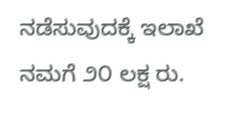ನಡೆಸುವುದಕ್ಕೆ ಇಲಾಖೆ ನಮಗೆ ೨೦ ಲಕ್ಷ ರು.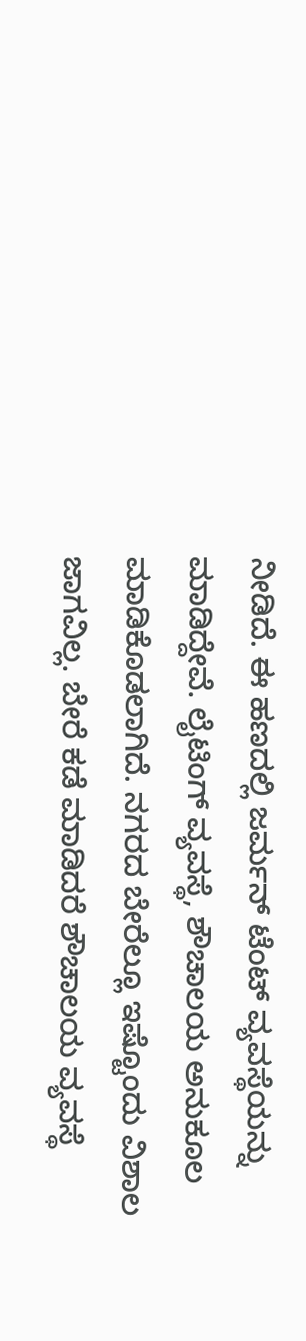ನೀಡಿದೆ. ಈ ಹಣದಲ್ಲಿ ಜರ್ಮನ್ ಟೆಂಟ್ ವ್ಯವಸ್ಥೆಯನ್ನು ಮಾಡಿದ್ದೇವೆ. ಲೈಟಿಂಗ್ ವ್ಯವಸ್ಥೆ, ಶೌಚಾಲಯ ಅನುಕೂಲ ಮಾಡಿಕೊಡಲಾಗಿದೆ. ನಗರದ ಬೇರೆಲ್ಲೂ ಇಷ್ಟೊಂದು ವಿಶಾಲ ಜಾಗವಿಲ್ಲ. ಬೇರೆ ಕಡೆ ಮಾಡಿದರೆ ಶೌಚಾಲಯ ವ್ಯವಸ್ಥೆ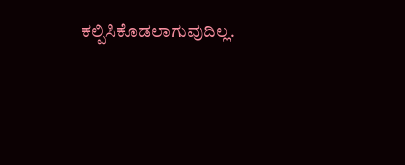ಕಲ್ಪಿಸಿಕೊಡಲಾಗುವುದಿಲ್ಲ.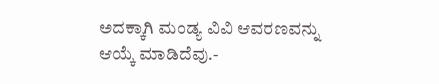ಅದಕ್ಕಾಗಿ ಮಂಡ್ಯ ವಿವಿ ಆವರಣವನ್ನು ಆಯ್ಕೆ ಮಾಡಿದೆವು.-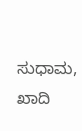ಸುಧಾಮ, ಖಾದಿ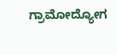ಗ್ರಾಮೋದ್ಯೋಗ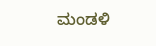ಮಂಡಳಿ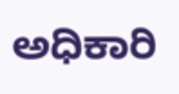ಅಧಿಕಾರಿ